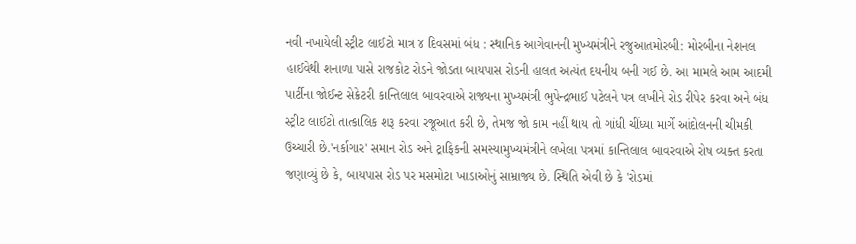નવી નખાયેલી સ્ટ્રીટ લાઈટો માત્ર ૪ દિવસમાં બંધ : સ્થાનિક આગેવાનની મુખ્યમંત્રીને રજુઆતમોરબી: મોરબીના નેશનલ હાઈવેથી શનાળા પાસે રાજકોટ રોડને જોડતા બાયપાસ રોડની હાલત અત્યંત દયનીય બની ગઈ છે. આ મામલે આમ આદમી પાર્ટીના જોઈન્ટ સેક્રેટરી કાન્તિલાલ બાવરવાએ રાજ્યના મુખ્યમંત્રી ભુપેન્દ્રભાઈ પટેલને પત્ર લખીને રોડ રીપેર કરવા અને બંધ સ્ટ્રીટ લાઈટો તાત્કાલિક શરૂ કરવા રજૂઆત કરી છે, તેમજ જો કામ નહીં થાય તો ગાંધી ચીંધ્યા માર્ગે આંદોલનની ચીમકી ઉચ્ચારી છે.'નર્કાગાર' સમાન રોડ અને ટ્રાફિકની સમસ્યામુખ્યમંત્રીને લખેલા પત્રમાં કાન્તિલાલ બાવરવાએ રોષ વ્યક્ત કરતા જણાવ્યું છે કે, બાયપાસ રોડ પર મસમોટા ખાડાઓનું સામ્રાજ્ય છે. સ્થિતિ એવી છે કે 'રોડમાં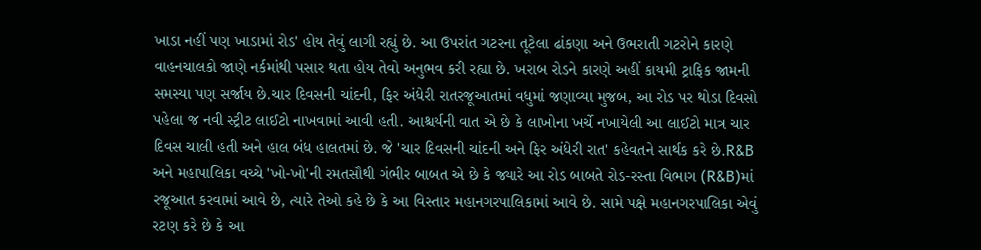ખાડા નહીં પણ ખાડામાં રોડ' હોય તેવું લાગી રહ્યું છે. આ ઉપરાંત ગટરના તૂટેલા ઢાંકણા અને ઉભરાતી ગટરોને કારણે વાહનચાલકો જાણે નર્કમાંથી પસાર થતા હોય તેવો અનુભવ કરી રહ્યા છે. ખરાબ રોડને કારણે અહીં કાયમી ટ્રાફિક જામની સમસ્યા પણ સર્જાય છે.ચાર દિવસની ચાંદની, ફિર અંધેરી રાતરજૂઆતમાં વધુમાં જણાવ્યા મુજબ, આ રોડ પર થોડા દિવસો પહેલા જ નવી સ્ટ્રીટ લાઈટો નાખવામાં આવી હતી. આશ્ચર્યની વાત એ છે કે લાખોના ખર્ચે નખાયેલી આ લાઈટો માત્ર ચાર દિવસ ચાલી હતી અને હાલ બંધ હાલતમાં છે. જે 'ચાર દિવસની ચાંદની અને ફિર અંધેરી રાત' કહેવતને સાર્થક કરે છે.R&B અને મહાપાલિકા વચ્ચે 'ખો-ખો'ની રમતસૌથી ગંભીર બાબત એ છે કે જ્યારે આ રોડ બાબતે રોડ-રસ્તા વિભાગ (R&B)માં રજૂઆત કરવામાં આવે છે, ત્યારે તેઓ કહે છે કે આ વિસ્તાર મહાનગરપાલિકામાં આવે છે. સામે પક્ષે મહાનગરપાલિકા એવું રટણ કરે છે કે આ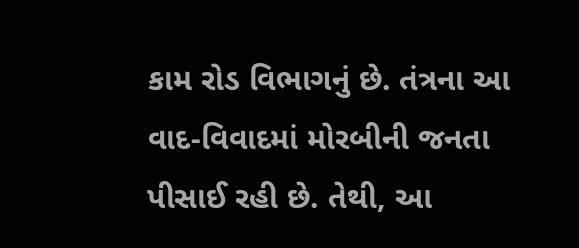કામ રોડ વિભાગનું છે. તંત્રના આ વાદ-વિવાદમાં મોરબીની જનતા પીસાઈ રહી છે. તેથી, આ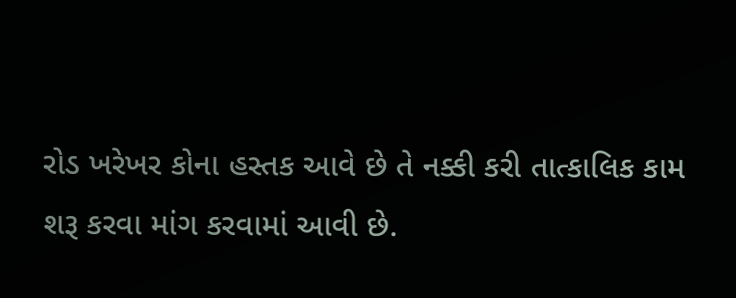રોડ ખરેખર કોના હસ્તક આવે છે તે નક્કી કરી તાત્કાલિક કામ શરૂ કરવા માંગ કરવામાં આવી છે.